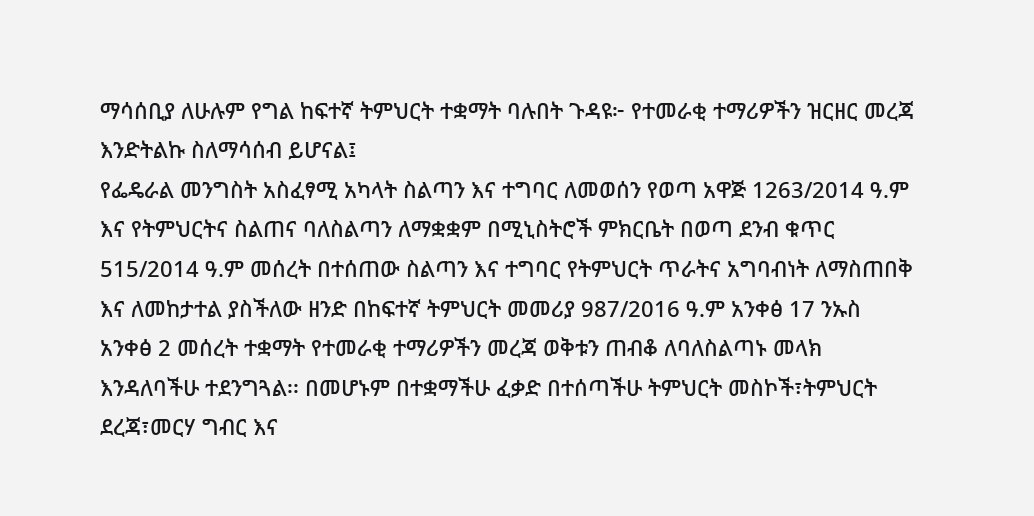ማሳሰቢያ ለሁሉም የግል ከፍተኛ ትምህርት ተቋማት ባሉበት ጉዳዩ፦ የተመራቂ ተማሪዎችን ዝርዘር መረጃ እንድትልኩ ስለማሳሰብ ይሆናል፤
የፌዴራል መንግስት አስፈፃሚ አካላት ስልጣን እና ተግባር ለመወሰን የወጣ አዋጅ 1263/2014 ዓ.ም እና የትምህርትና ስልጠና ባለስልጣን ለማቋቋም በሚኒስትሮች ምክርቤት በወጣ ደንብ ቁጥር 515/2014 ዓ.ም መሰረት በተሰጠው ስልጣን እና ተግባር የትምህርት ጥራትና አግባብነት ለማስጠበቅ እና ለመከታተል ያስችለው ዘንድ በከፍተኛ ትምህርት መመሪያ 987/2016 ዓ.ም አንቀፅ 17 ንኡስ አንቀፅ 2 መሰረት ተቋማት የተመራቂ ተማሪዎችን መረጃ ወቅቱን ጠብቆ ለባለስልጣኑ መላክ እንዳለባችሁ ተደንግጓል፡፡ በመሆኑም በተቋማችሁ ፈቃድ በተሰጣችሁ ትምህርት መስኮች፣ትምህርት ደረጃ፣መርሃ ግብር እና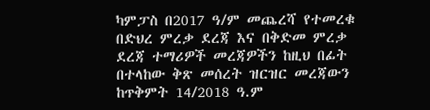ካምፓስ በ2017 ዓ/ም መጨረሻ የተመረቁ በድህረ ምረቃ ደረጃ እና በቅድመ ምረቃ ደረጃ ተማሪዎች መረጃዎችን ከዚህ በፊት በተላከው ቅጽ መሰረት ዝርዝር መረጃውን ከጥቅምት 14/2018 ዓ.ም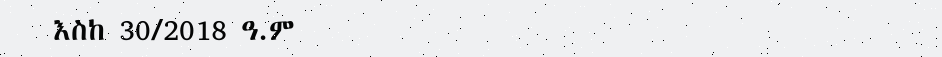እስከ 30/2018 ዓ.ም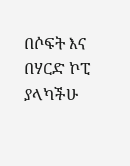በሶፍት እና በሃርድ ኮፒ ያላካችሁ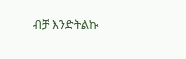ብቻ እንድትልኩ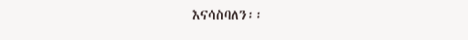እናሳስባለን፡፡